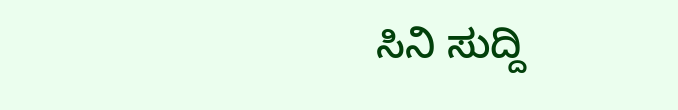ಸಿನಿ ಸುದ್ದಿ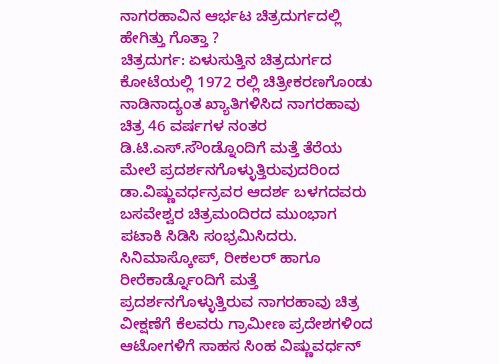ನಾಗರಹಾವಿನ ಆರ್ಭಟ ಚಿತ್ರದುರ್ಗದಲ್ಲಿ ಹೇಗಿತ್ತು ಗೊತ್ತಾ ?
ಚಿತ್ರದುರ್ಗ: ಏಳುಸುತ್ತಿನ ಚಿತ್ರದುರ್ಗದ ಕೋಟೆಯಲ್ಲಿ 1972 ರಲ್ಲಿ ಚಿತ್ರೀಕರಣಗೊಂಡು ನಾಡಿನಾದ್ಯಂತ ಖ್ಯಾತಿಗಳಿಸಿದ ನಾಗರಹಾವು ಚಿತ್ರ 46 ವರ್ಷಗಳ ನಂತರ ಡಿ.ಟಿ.ಎಸ್.ಸೌಂಡ್ನೊಂದಿಗೆ ಮತ್ತೆ ತೆರೆಯ ಮೇಲೆ ಪ್ರದರ್ಶನಗೊಳ್ಳುತ್ತಿರುವುದರಿಂದ ಡಾ.ವಿಷ್ಣುವರ್ಧನ್ರವರ ಆದರ್ಶ ಬಳಗದವರು ಬಸವೇಶ್ವರ ಚಿತ್ರಮಂದಿರದ ಮುಂಭಾಗ ಪಟಾಕಿ ಸಿಡಿಸಿ ಸಂಭ್ರಮಿಸಿದರು.
ಸಿನಿಮಾಸ್ಕೋಪ್, ರೀಕಲರ್ ಹಾಗೂ ರೀರೆಕಾರ್ಡ್ನೊಂದಿಗೆ ಮತ್ತೆ ಪ್ರದರ್ಶನಗೊಳ್ಳುತ್ತಿರುವ ನಾಗರಹಾವು ಚಿತ್ರ ವೀಕ್ಷಣೆಗೆ ಕೆಲವರು ಗ್ರಾಮೀಣ ಪ್ರದೇಶಗಳಿಂದ ಆಟೋಗಳಿಗೆ ಸಾಹಸ ಸಿಂಹ ವಿಷ್ಣುವರ್ಧನ್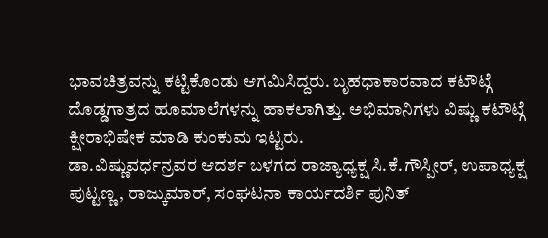ಭಾವಚಿತ್ರವನ್ನು ಕಟ್ಟಿಕೊಂಡು ಆಗಮಿಸಿದ್ದರು. ಬೃಹಧಾಕಾರವಾದ ಕಟೌಟ್ಗೆ ದೊಡ್ಡಗಾತ್ರದ ಹೂಮಾಲೆಗಳನ್ನು ಹಾಕಲಾಗಿತ್ತು. ಅಭಿಮಾನಿಗಳು ವಿಷ್ಣು ಕಟೌಟ್ಗೆ ಕ್ಷೀರಾಭಿಷೇಕ ಮಾಡಿ ಕುಂಕುಮ ಇಟ್ಟರು.
ಡಾ.ವಿಷ್ಣುವರ್ಧನ್ರವರ ಆದರ್ಶ ಬಳಗದ ರಾಜ್ಯಾಧ್ಯಕ್ಷ ಸಿ.ಕೆ.ಗೌಸ್ಪೀರ್, ಉಪಾಧ್ಯಕ್ಷ ಪುಟ್ಟಣ್ಣ, ರಾಜ್ಕುಮಾರ್, ಸಂಘಟನಾ ಕಾರ್ಯದರ್ಶಿ ಪುನಿತ್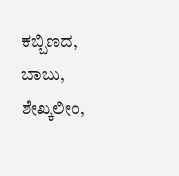ಕಬ್ಬಿಣದ, ಬಾಬು, ಶೇಖ್ಕಲೀಂ,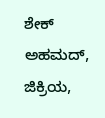ಶೇಕ್ ಅಹಮದ್, ಜಿಕ್ರಿಯ,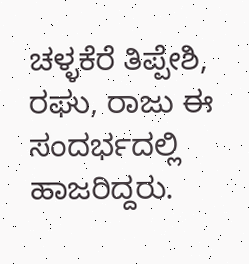ಚಳ್ಳಕೆರೆ ತಿಪ್ಪೇಶಿ, ರಘು, ರಾಜು ಈ ಸಂದರ್ಭದಲ್ಲಿ ಹಾಜರಿದ್ದರು.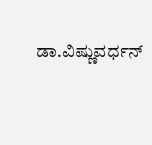ಡಾ.ವಿಷ್ಣುವರ್ಧನ್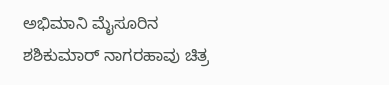ಅಭಿಮಾನಿ ಮೈಸೂರಿನ ಶಶಿಕುಮಾರ್ ನಾಗರಹಾವು ಚಿತ್ರ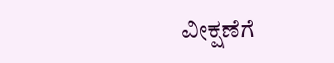ವೀಕ್ಷಣೆಗೆ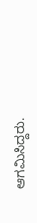ಆಗಮಿಸಿದ್ದರು.